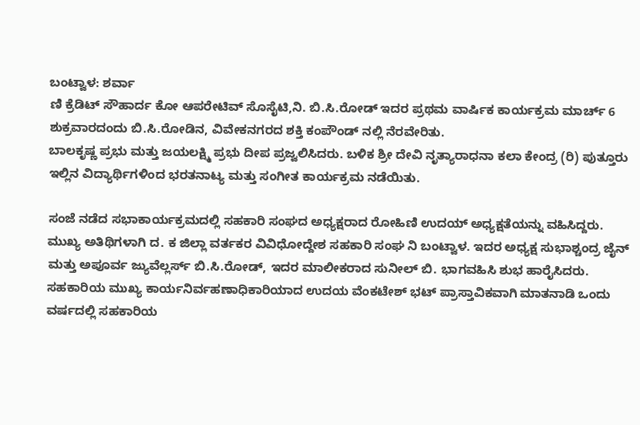ಬಂಟ್ವಾಳ: ಶರ್ವಾ
ಣಿ ಕ್ರೆಡಿಟ್ ಸೌಹಾರ್ದ ಕೋ ಆಪರೇಟಿವ್ ಸೊಸೈಟಿ,ನಿ. ಬಿ.ಸಿ.ರೋಡ್ ಇದರ ಪ್ರಥಮ ವಾರ್ಷಿಕ ಕಾರ್ಯಕ್ರಮ ಮಾರ್ಚ್ 6 ಶುಕ್ರವಾರದಂದು ಬಿ.ಸಿ.ರೋಡಿನ, ವಿವೇಕನಗರದ ಶಕ್ತಿ ಕಂಪೌಂಡ್ ನಲ್ಲಿ ನೆರವೇರಿತು.
ಬಾಲಕೃಷ್ಣ ಪ್ರಭು ಮತ್ತು ಜಯಲಕ್ಷ್ಮಿ ಪ್ರಭು ದೀಪ ಪ್ರಜ್ವಲಿಸಿದರು. ಬಳಿಕ ಶ್ರೀ ದೇವಿ ನೃತ್ಯಾರಾಧನಾ ಕಲಾ ಕೇಂದ್ರ (ರಿ) ಪುತ್ತೂರು ಇಲ್ಲಿನ ವಿದ್ಯಾರ್ಥಿಗಳಿಂದ ಭರತನಾಟ್ಯ ಮತ್ತು ಸಂಗೀತ ಕಾರ್ಯಕ್ರಮ ನಡೆಯಿತು.

ಸಂಜೆ ನಡೆದ ಸಭಾಕಾರ್ಯಕ್ರಮದಲ್ಲಿ ಸಹಕಾರಿ ಸಂಘದ ಅಧ್ಯಕ್ಷರಾದ ರೋಹಿಣಿ ಉದಯ್ ಅಧ್ಯಕ್ಷತೆಯನ್ನು ವಹಿಸಿದ್ದರು. ಮುಖ್ಯ ಅತಿಥಿಗಳಾಗಿ ದ. ಕ ಜಿಲ್ಲಾ ವರ್ತಕರ ವಿವಿಧೋದ್ದೇಶ ಸಹಕಾರಿ ಸಂಘ ನಿ ಬಂಟ್ವಾಳ. ಇದರ ಅಧ್ಯಕ್ಷ ಸುಭಾಶ್ಚಂದ್ರ ಜೈನ್ ಮತ್ತು ಅಪೂರ್ವ ಜ್ಯುವೆಲ್ಲರ್ಸ್ ಬಿ.ಸಿ.ರೋಡ್, ಇದರ ಮಾಲೀಕರಾದ ಸುನೀಲ್ ಬಿ. ಭಾಗವಹಿಸಿ ಶುಭ ಹಾರೈಸಿದರು. ಸಹಕಾರಿಯ ಮುಖ್ಯ ಕಾರ್ಯನಿರ್ವಹಣಾಧಿಕಾರಿಯಾದ ಉದಯ ವೆಂಕಟೇಶ್ ಭಟ್ ಪ್ರಾಸ್ತಾವಿಕವಾಗಿ ಮಾತನಾಡಿ ಒಂದು ವರ್ಷದಲ್ಲಿ ಸಹಕಾರಿಯ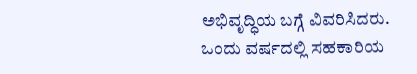ಅಭಿವೃದ್ಧಿಯ ಬಗ್ಗೆ ವಿವರಿಸಿದರು. ಒಂದು ವರ್ಷದಲ್ಲಿ ಸಹಕಾರಿಯ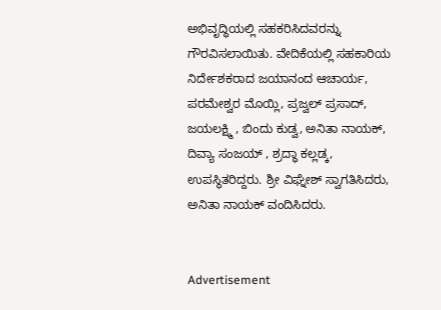ಅಭಿವೃದ್ಧಿಯಲ್ಲಿ ಸಹಕರಿಸಿದವರನ್ನು ಗೌರವಿಸಲಾಯಿತು. ವೇದಿಕೆಯಲ್ಲಿ ಸಹಕಾರಿಯ ನಿರ್ದೇಶಕರಾದ ಜಯಾನಂದ ಆಚಾರ್ಯ, ಪರಮೇಶ್ವರ ಮೊಯ್ಲಿ, ಪ್ರಜ್ವಲ್ ಪ್ರಸಾದ್, ಜಯಲಕ್ಷ್ಮಿ , ಬಿಂದು ಕುಡ್ವ, ಅನಿತಾ ನಾಯಕ್, ದಿವ್ಯಾ ಸಂಜಯ್ , ಶ್ರದ್ಧಾ ಕಲ್ಲಡ್ಕ, ಉಪಸ್ಥಿತರಿದ್ದರು. ಶ್ರೀ ವಿಘ್ನೇಶ್ ಸ್ವಾಗತಿಸಿದರು, ಅನಿತಾ ನಾಯಕ್ ವಂದಿಸಿದರು.


Advertisement